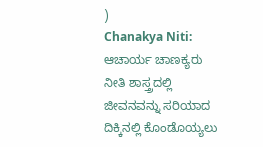)
Chanakya Niti: ಆಚಾರ್ಯ ಚಾಣಕ್ಯರು ನೀತಿ ಶಾಸ್ತ್ರದಲ್ಲಿ ಜೀವನವನ್ನು ಸರಿಯಾದ ದಿಕ್ಕಿನಲ್ಲಿ ಕೊಂಡೊಯ್ಯಲು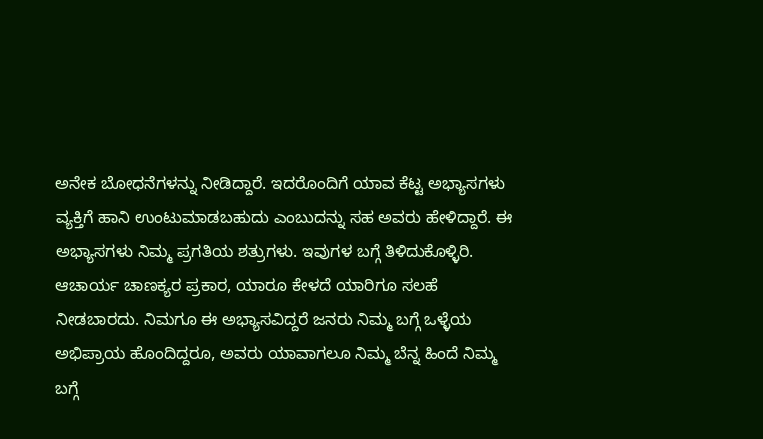ಅನೇಕ ಬೋಧನೆಗಳನ್ನು ನೀಡಿದ್ದಾರೆ. ಇದರೊಂದಿಗೆ ಯಾವ ಕೆಟ್ಟ ಅಭ್ಯಾಸಗಳು ವ್ಯಕ್ತಿಗೆ ಹಾನಿ ಉಂಟುಮಾಡಬಹುದು ಎಂಬುದನ್ನು ಸಹ ಅವರು ಹೇಳಿದ್ದಾರೆ. ಈ ಅಭ್ಯಾಸಗಳು ನಿಮ್ಮ ಪ್ರಗತಿಯ ಶತ್ರುಗಳು. ಇವುಗಳ ಬಗ್ಗೆ ತಿಳಿದುಕೊಳ್ಳಿರಿ.
ಆಚಾರ್ಯ ಚಾಣಕ್ಯರ ಪ್ರಕಾರ, ಯಾರೂ ಕೇಳದೆ ಯಾರಿಗೂ ಸಲಹೆ ನೀಡಬಾರದು. ನಿಮಗೂ ಈ ಅಭ್ಯಾಸವಿದ್ದರೆ ಜನರು ನಿಮ್ಮ ಬಗ್ಗೆ ಒಳ್ಳೆಯ ಅಭಿಪ್ರಾಯ ಹೊಂದಿದ್ದರೂ, ಅವರು ಯಾವಾಗಲೂ ನಿಮ್ಮ ಬೆನ್ನ ಹಿಂದೆ ನಿಮ್ಮ ಬಗ್ಗೆ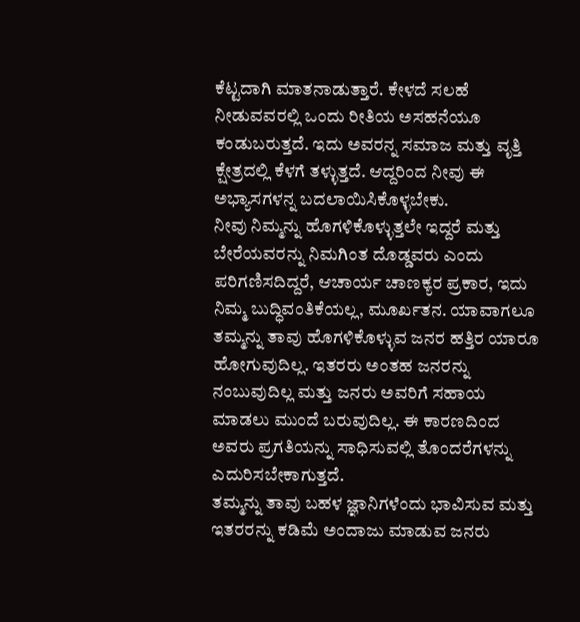ಕೆಟ್ಟದಾಗಿ ಮಾತನಾಡುತ್ತಾರೆ. ಕೇಳದೆ ಸಲಹೆ ನೀಡುವವರಲ್ಲಿ ಒಂದು ರೀತಿಯ ಅಸಹನೆಯೂ ಕಂಡುಬರುತ್ತದೆ. ಇದು ಅವರನ್ನ ಸಮಾಜ ಮತ್ತು ವೃತ್ತಿ ಕ್ಷೇತ್ರದಲ್ಲಿ ಕೆಳಗೆ ತಳ್ಳುತ್ತದೆ. ಆದ್ದರಿಂದ ನೀವು ಈ ಅಭ್ಯಾಸಗಳನ್ನ ಬದಲಾಯಿಸಿಕೊಳ್ಳಬೇಕು.
ನೀವು ನಿಮ್ಮನ್ನು ಹೊಗಳಿಕೊಳ್ಳುತ್ತಲೇ ಇದ್ದರೆ ಮತ್ತು ಬೇರೆಯವರನ್ನು ನಿಮಗಿಂತ ದೊಡ್ಡವರು ಎಂದು ಪರಿಗಣಿಸದಿದ್ದರೆ, ಆಚಾರ್ಯ ಚಾಣಕ್ಯರ ಪ್ರಕಾರ, ಇದು ನಿಮ್ಮ ಬುದ್ಧಿವಂತಿಕೆಯಲ್ಲ, ಮೂರ್ಖತನ. ಯಾವಾಗಲೂ ತಮ್ಮನ್ನು ತಾವು ಹೊಗಳಿಕೊಳ್ಳುವ ಜನರ ಹತ್ತಿರ ಯಾರೂ ಹೋಗುವುದಿಲ್ಲ. ಇತರರು ಅಂತಹ ಜನರನ್ನು ನಂಬುವುದಿಲ್ಲ ಮತ್ತು ಜನರು ಅವರಿಗೆ ಸಹಾಯ ಮಾಡಲು ಮುಂದೆ ಬರುವುದಿಲ್ಲ. ಈ ಕಾರಣದಿಂದ ಅವರು ಪ್ರಗತಿಯನ್ನು ಸಾಧಿಸುವಲ್ಲಿ ತೊಂದರೆಗಳನ್ನು ಎದುರಿಸಬೇಕಾಗುತ್ತದೆ.
ತಮ್ಮನ್ನು ತಾವು ಬಹಳ ಜ್ಞಾನಿಗಳೆಂದು ಭಾವಿಸುವ ಮತ್ತು ಇತರರನ್ನು ಕಡಿಮೆ ಅಂದಾಜು ಮಾಡುವ ಜನರು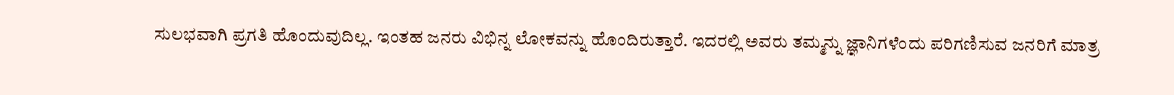ಸುಲಭವಾಗಿ ಪ್ರಗತಿ ಹೊಂದುವುದಿಲ್ಲ. ಇಂತಹ ಜನರು ವಿಭಿನ್ನ ಲೋಕವನ್ನು ಹೊಂದಿರುತ್ತಾರೆ. ಇದರಲ್ಲಿ ಅವರು ತಮ್ಮನ್ನು ಜ್ಞಾನಿಗಳೆಂದು ಪರಿಗಣಿಸುವ ಜನರಿಗೆ ಮಾತ್ರ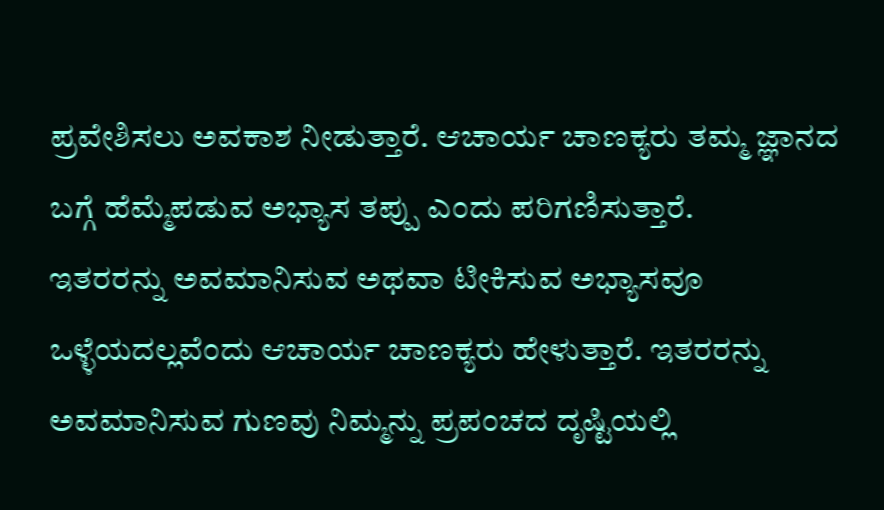ಪ್ರವೇಶಿಸಲು ಅವಕಾಶ ನೀಡುತ್ತಾರೆ. ಆಚಾರ್ಯ ಚಾಣಕ್ಯರು ತಮ್ಮ ಜ್ಞಾನದ ಬಗ್ಗೆ ಹೆಮ್ಮೆಪಡುವ ಅಭ್ಯಾಸ ತಪ್ಪು ಎಂದು ಪರಿಗಣಿಸುತ್ತಾರೆ.
ಇತರರನ್ನು ಅವಮಾನಿಸುವ ಅಥವಾ ಟೀಕಿಸುವ ಅಭ್ಯಾಸವೂ ಒಳ್ಳೆಯದಲ್ಲವೆಂದು ಆಚಾರ್ಯ ಚಾಣಕ್ಯರು ಹೇಳುತ್ತಾರೆ. ಇತರರನ್ನು ಅವಮಾನಿಸುವ ಗುಣವು ನಿಮ್ಮನ್ನು ಪ್ರಪಂಚದ ದೃಷ್ಟಿಯಲ್ಲಿ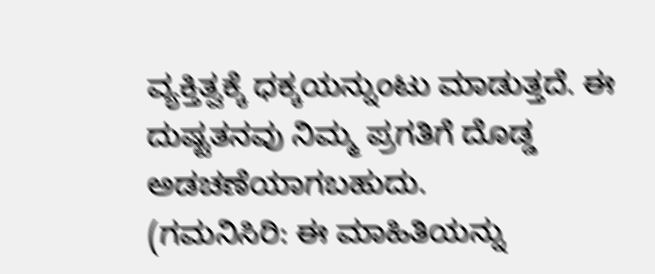ವ್ಯಕ್ತಿತ್ವಕ್ಕೆ ಧಕ್ಕಯನ್ನುಂಟು ಮಾಡುತ್ತದೆ. ಈ ದುಷ್ಟತನವು ನಿಮ್ಮ ಪ್ರಗತಿಗೆ ದೊಡ್ಡ ಅಡಚಣೆಯಾಗಬಹುದು.
(ಗಮನಿಸಿರಿ: ಈ ಮಾಹಿತಿಯನ್ನು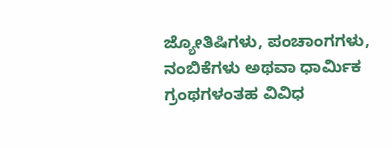ಜ್ಯೋತಿಷಿಗಳು, ಪಂಚಾಂಗಗಳು, ನಂಬಿಕೆಗಳು ಅಥವಾ ಧಾರ್ಮಿಕ ಗ್ರಂಥಗಳಂತಹ ವಿವಿಧ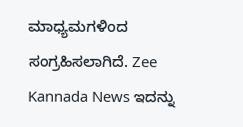ಮಾಧ್ಯಮಗಳಿಂದ ಸಂಗ್ರಹಿಸಲಾಗಿದೆ. Zee Kannada News ಇದನ್ನು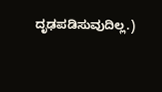ದೃಢಪಡಿಸುವುದಿಲ್ಲ.)